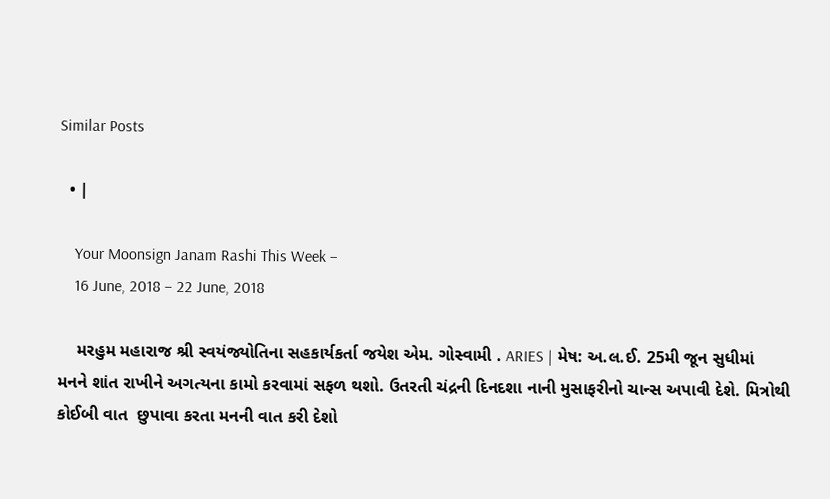Similar Posts

  • |

    Your Moonsign Janam Rashi This Week –
    16 June, 2018 – 22 June, 2018

    મરહુમ મહારાજ શ્રી સ્વયંજ્યોતિના સહકાર્યકર્તા જયેશ એમ. ગોસ્વામી . ARIES | મેષ: અ.લ.ઈ. 25મી જૂન સુધીમાં મનને શાંત રાખીને અગત્યના કામો કરવામાં સફળ થશો. ઉતરતી ચંદ્રની દિનદશા નાની મુસાફરીનો ચાન્સ અપાવી દેશે. મિત્રોથી કોઈબી વાત  છુપાવા કરતા મનની વાત કરી દેશો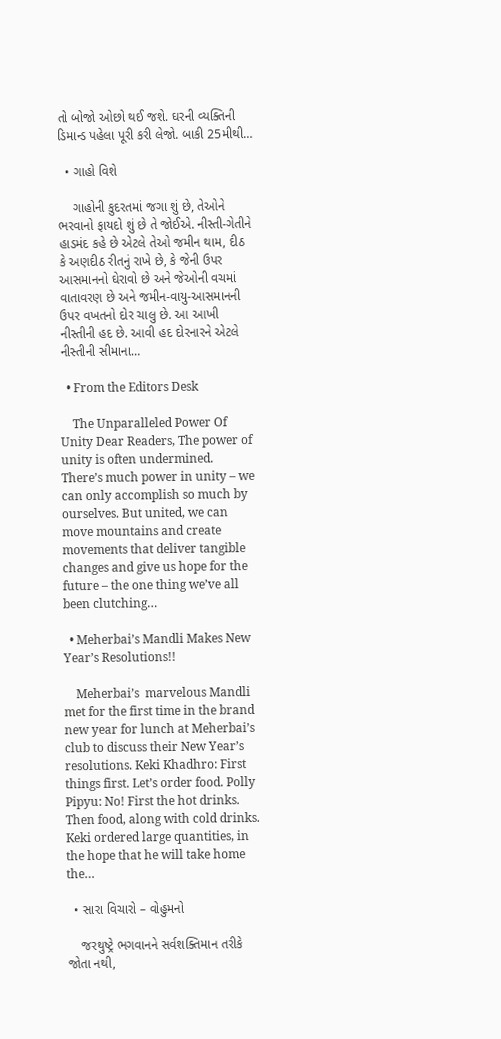તો બોજો ઓછો થઈ જશે. ઘરની વ્યક્તિની ડિમાન્ડ પહેલા પૂરી કરી લેજો. બાકી 25મીથી…

  • ગાહો વિશે

    ગાહોની કુદરતમાં જગા શું છે, તેઓને ભરવાનો ફાયદો શું છે તે જોઈએ. નીસ્તી-ગેતીને હાડમંદ કહે છે એટલે તેઓ જમીન થામ, દીઠ કે અણદીઠ રીતનું રાખે છે, કે જેની ઉપર આસમાનનો ઘેરાવો છે અને જેઓની વચમાં વાતાવરણ છે અને જમીન-વાયુ-આસમાનની ઉપર વખતનો દોર ચાલુ છે. આ આખી નીસ્તીની હદ છે. આવી હદ દોરનારને એટલે નીસ્તીની સીમાના…

  • From the Editors Desk

    The Unparalleled Power Of Unity Dear Readers, The power of unity is often undermined. There’s much power in unity – we can only accomplish so much by ourselves. But united, we can move mountains and create movements that deliver tangible changes and give us hope for the future – the one thing we’ve all been clutching…

  • Meherbai’s Mandli Makes New Year’s Resolutions!!

    Meherbai’s  marvelous Mandli met for the first time in the brand new year for lunch at Meherbai’s club to discuss their New Year’s resolutions. Keki Khadhro: First things first. Let’s order food. Polly Pipyu: No! First the hot drinks. Then food, along with cold drinks. Keki ordered large quantities, in the hope that he will take home the…

  • સારા વિચારો – વોહુમનો

    જરથુષ્ટ્રે ભગવાનને સર્વશક્તિમાન તરીકે જોતા નથી,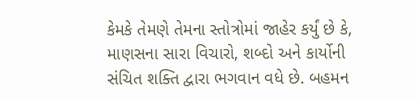કેમકે તેમણે તેમના સ્તોત્રોમાં જાહેર કર્યું છે કે, માણસના સારા વિચારો, શબ્દો અને કાર્યોની સંચિત શક્તિ દ્વારા ભગવાન વધે છે. બહમન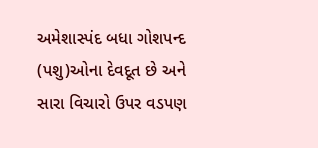અમેશાસ્પંદ બધા ગોશપન્દ (પશુ)ઓના દેવદૂત છે અને સારા વિચારો ઉપર વડપણ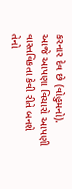કરનાર દેવ છે (વોહુમનો). આજે આપણા વિચારો આપણી વાસ્તવિકતા કેવી રીતે બનશે તેનો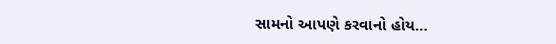સામનો આપણે કરવાનો હોય…